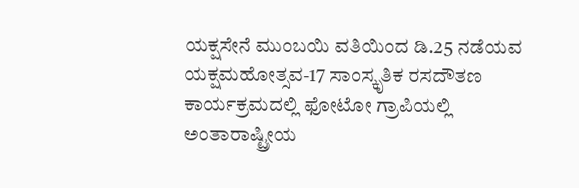ಯಕ್ಷಸೇನೆ ಮುಂಬಯಿ ವತಿಯಿಂದ ಡಿ.25 ನಡೆಯವ ಯಕ್ಷಮಹೋತ್ಸವ-17 ಸಾಂಸ್ಕೃತಿಕ ರಸದೌತಣ ಕಾರ್ಯಕ್ರಮದಲ್ಲಿ ಫೋಟೋ ಗ್ರಾಪಿಯಲ್ಲಿ ಅಂತಾರಾಷ್ಟ್ರೀಯ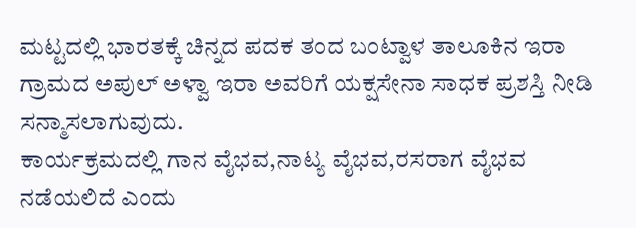ಮಟ್ಟದಲ್ಲಿ ಭಾರತಕ್ಕೆ ಚಿನ್ನದ ಪದಕ ತಂದ ಬಂಟ್ವಾಳ ತಾಲೂಕಿನ ಇರಾ ಗ್ರಾಮದ ಅಪುಲ್ ಅಳ್ವಾ ಇರಾ ಅವರಿಗೆ ಯಕ್ಷಸೇನಾ ಸಾಧಕ ಪ್ರಶಸ್ತಿ ನೀಡಿ ಸನ್ಮಾಸಲಾಗುವುದು.
ಕಾರ್ಯಕ್ರಮದಲ್ಲಿ ಗಾನ ವೈಭವ,ನಾಟ್ಯ ವೈಭವ,ರಸರಾಗ ವೈಭವ ನಡೆಯಲಿದೆ ಎಂದು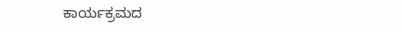ಕಾರ್ಯಕ್ರಮದ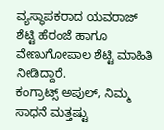ವ್ಯಸ್ಥಾಪಕರಾದ ಯವರಾಜ್ ಶೆಟ್ಟಿ ಹೆರಂಜೆ ಹಾಗೂ ವೇಣುಗೋಪಾಲ ಶೆಟ್ಟಿ ಮಾಹಿತಿ ನೀಡಿದ್ದಾರೆ.
ಕಂಗ್ರಾಟ್ಸ್ ಅಪುಲ್, ನಿಮ್ಮ ಸಾಧನೆ ಮತ್ತಷ್ಟು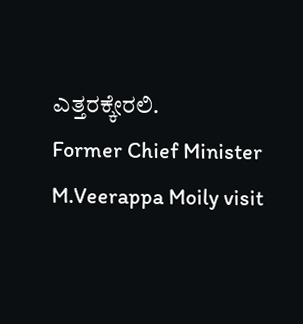ಎತ್ತರಕ್ಕೇರಲಿ.
Former Chief Minister M.Veerappa Moily visit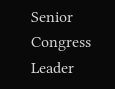Senior Congress Leader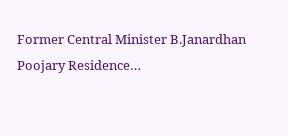Former Central Minister B.Janardhan Poojary Residence…